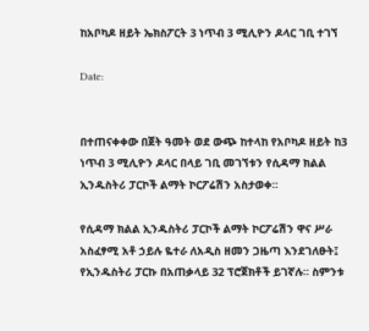ከአቦካዶ ዘይት ኤክስፖርት 3 ነጥብ 3 ሚሊዮን ዶላር ገቢ ተገኘ

Date:


በተጠናቀቀው በጀት ዓመት ወደ ውጭ ከተላከ የአቦካዶ ዘይት ከ3 ነጥብ 3 ሚሊዮን ዶላር በላይ ገቢ መገኘቱን የሲዳማ ክልል ኢንዱስትሪ ፓርኮች ልማት ኮርፖሬሽን አስታወቀ።

የሲዳማ ክልል ኢንዱስትሪ ፓርኮች ልማት ኮርፖሬሽን ዋና ሥራ አስፈፃሚ አቶ ኃይሉ ዬተራ ለአዲስ ዘመን ጋዜጣ እንደገለፁት፤ የኢንዱስትሪ ፓርኩ በአጠቃላይ 32 ፕሮጀክቶች ይገኛሉ። ስምንቱ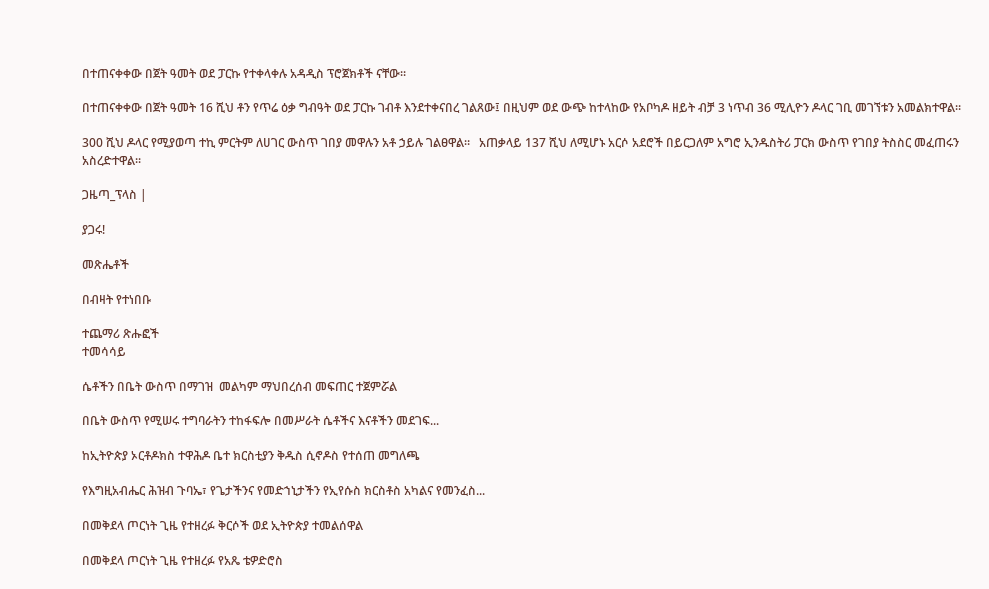በተጠናቀቀው በጀት ዓመት ወደ ፓርኩ የተቀላቀሉ አዳዲስ ፕሮጀክቶች ናቸው፡፡

በተጠናቀቀው በጀት ዓመት 16 ሺህ ቶን የጥሬ ዕቃ ግብዓት ወደ ፓርኩ ገብቶ እንደተቀናበረ ገልጸው፤ በዚህም ወደ ውጭ ከተላከው የአቦካዶ ዘይት ብቻ 3 ነጥብ 36 ሚሊዮን ዶላር ገቢ መገኘቱን አመልክተዋል።

300 ሺህ ዶላር የሚያወጣ ተኪ ምርትም ለሀገር ውስጥ ገበያ መዋሉን አቶ ኃይሉ ገልፀዋል።   አጠቃላይ 137 ሺህ ለሚሆኑ አርሶ አደሮች በይርጋለም አግሮ ኢንዱስትሪ ፓርክ ውስጥ የገበያ ትስስር መፈጠሩን አስረድተዋል፡፡

ጋዜጣ_ፕላስ |

ያጋሩ!

መጽሔቶች

በብዛት የተነበቡ

ተጨማሪ ጽሑፎች
ተመሳሳይ

ሴቶችን በቤት ውስጥ በማገዝ  መልካም ማህበረሰብ መፍጠር ተጀምሯል

በቤት ውስጥ የሚሠሩ ተግባራትን ተከፋፍሎ በመሥራት ሴቶችና እናቶችን መደገፍ...

ከኢትዮጵያ ኦርቶዶክስ ተዋሕዶ ቤተ ክርስቲያን ቅዱስ ሲኖዶስ የተሰጠ መግለጫ

የእግዚአብሔር ሕዝብ ጉባኤ፣ የጌታችንና የመድኀኒታችን የኢየሱስ ክርስቶስ አካልና የመንፈስ...

በመቅደላ ጦርነት ጊዜ የተዘረፉ ቅርሶች ወደ ኢትዮጵያ ተመልሰዋል

በመቅደላ ጦርነት ጊዜ የተዘረፉ የአጼ ቴዎድሮስ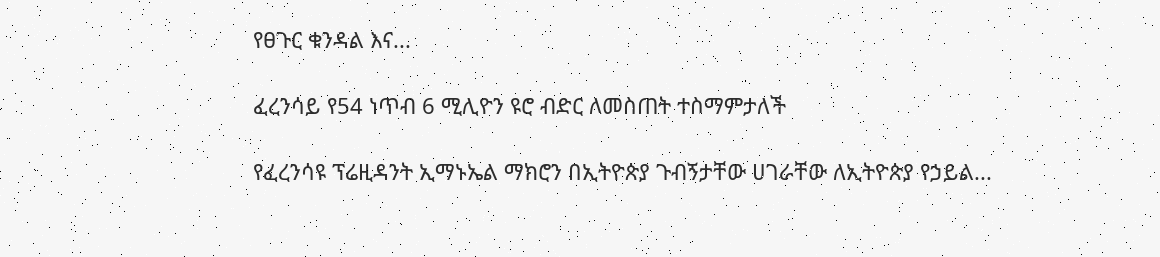የፀጉር ቁንዳል እና...

ፈረንሳይ የ54 ነጥብ 6 ሚሊዮን ዩሮ ብድር ለመስጠት ተስማምታለች

የፈረንሳዩ ፕሬዚዳንት ኢማኑኤል ማክሮን በኢትዮጵያ ጉብኝታቸው ሀገራቸው ለኢትዮጵያ የኃይል...